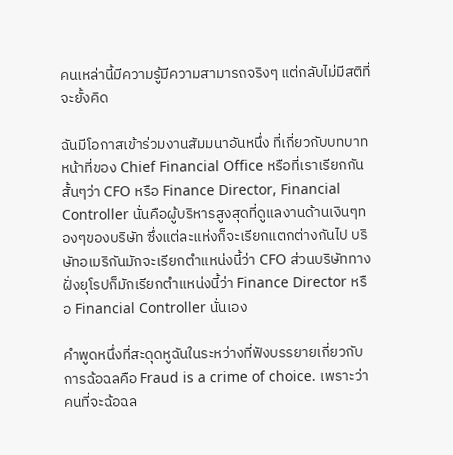คนเหล่านี้มีความรู้มีความสามารถจริงๆ แต่กลับไม่มีสติที่จะยั้งคิด

ฉันมีโอกาสเข้าร่วมงานสัมมนาอันหนึ่ง ที่เกี่ยวกับบทบาทหน้าที่ของ Chief Financial Office หรือที่เราเรียกกันสั้นๆว่า CFO หรือ Finance Director, Financial Controller นั่นคือผู้บริหารสูงสุดที่ดูแลงานด้านเงินๆทองๆของบริษัท ซึ่งแต่ละแห่งก็จะเรียกแตกต่างกันไป บริษัทอเมริกันมักจะเรียกตำแหน่งนี้ว่า CFO ส่วนบริษัททางฝั่งยุโรปก็มักเรียกตำแหน่งนี้ว่า Finance Director หรือ Financial Controller นั่นเอง

คำพูดหนึ่งที่สะดุดหูฉันในระหว่างที่ฟังบรรยายเกี่ยวกับการฉ้อฉลคือ Fraud is a crime of choice. เพราะว่าคนที่จะฉ้อฉล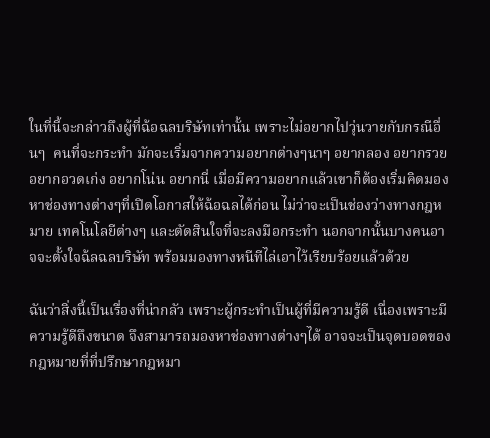ในที่นี้จะกล่าวถึงผู้ที่ฉ้อฉลบริษัทเท่านั้น เพราะไม่อยากไปวุ่นวายกับกรณีอื่นๆ  คนที่จะกระทำ มักจะเริ่มจากความอยากต่างๆนาๆ อยากลอง อยากรวย อยากอวดเก่ง อยากโน่น อยากนี่ เมื่อมีความอยากแล้วเขาก็ต้องเริ่มคิดมองหาช่องทางต่างๆที่เปิดโอกาสให้ฉ้อฉลได้ก่อน ไม่ว่าจะเป็นช่องว่างทางกฎหมาย เทคโนโลยีต่างๆ และตัดสินใจที่จะลงมือกระทำ นอกจากนั้นบางคนอาจจะตั้งใจฉ้ลฉลบริษัท พร้อมมองทางหนีทีไล่เอาไว้เรียบร้อยแล้วด้วย

ฉันว่าสิ่งนี้เป็นเรื่องที่น่ากลัว เพราะผู้กระทำเป็นผู้ที่มีความรู้ดี เนื่องเพราะมีความรู้ดีถึงขนาด จึงสามารถมองหาช่องทางต่างๆได้ อาจจะเป็นจุดบอดของกฎหมายที่ที่ปรึกษากฎหมา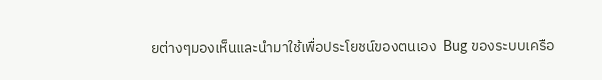ยต่างๆมองเห็นและนำมาใช้เพื่อประโยชน์ของตนเอง  Bug ของระบบเครือ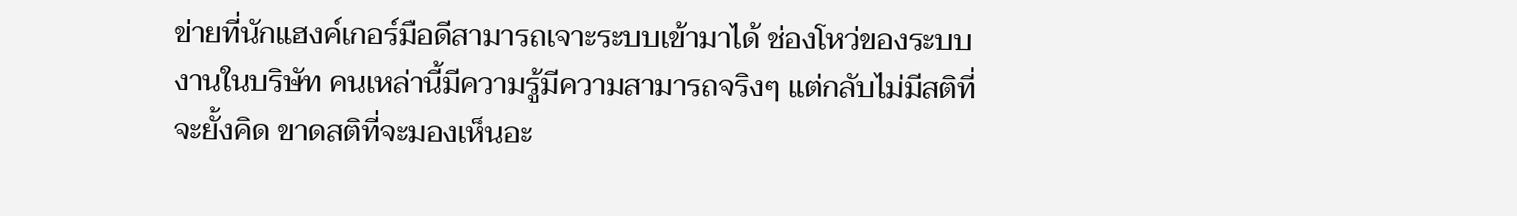ข่ายที่นักแฮงค์เกอร์มือดีสามารถเจาะระบบเข้ามาได้ ช่องโหว่ของระบบงานในบริษัท คนเหล่านี้มีความรู้มีความสามารถจริงๆ แต่กลับไม่มีสติที่จะยั้งคิด ขาดสติที่จะมองเห็นอะ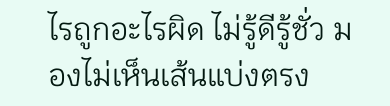ไรถูกอะไรผิด ไม่รู้ดีรู้ชั่ว มองไม่เห็นเส้นแบ่งตรง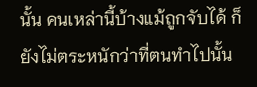นั้น คนเหล่านี้บ้างแม้ถูกจับได้ ก็ยังไม่ตระหนักว่าที่ตนทำไปนั้น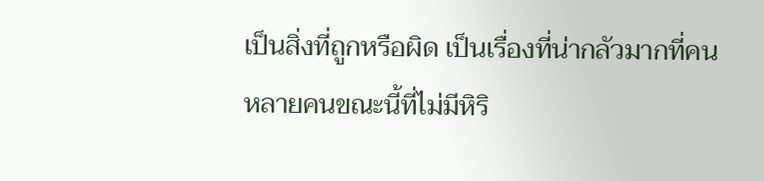เป็นสิ่งที่ถูกหรือผิด เป็นเรื่องที่น่ากลัวมากที่คนหลายคนขณะนี้ที่ไม่มีหิริ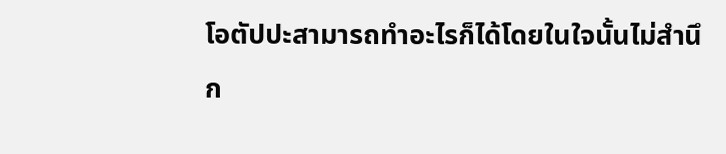โอตัปปะสามารถทำอะไรก็ได้โดยในใจนั้นไม่สำนึก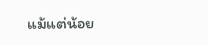แม้แต่น้อย